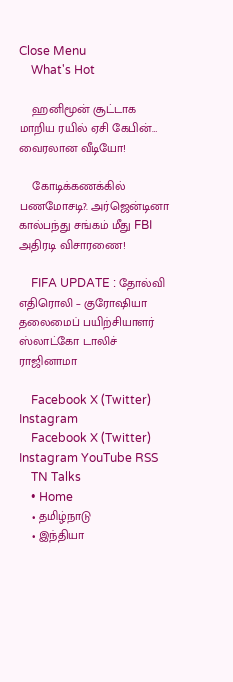Close Menu
    What's Hot

    ஹனிமூன் சூட்டாக மாறிய ரயில் ஏசி கேபின்… வைரலான வீடியோ!

    கோடிக்கணக்கில் பணமோசடி?. அர்ஜென்டினா கால்பந்து சங்கம் மீது FBI அதிரடி விசாரணை!

    FIFA UPDATE : தோல்வி எதிரொலி – குரோஷியா தலைமைப் பயிற்சியாளர் ஸ்லாட்கோ டாலிச் ராஜினாமா

    Facebook X (Twitter) Instagram
    Facebook X (Twitter) Instagram YouTube RSS
    TN Talks
    • Home
    • தமிழ்நாடு
    • இந்தியா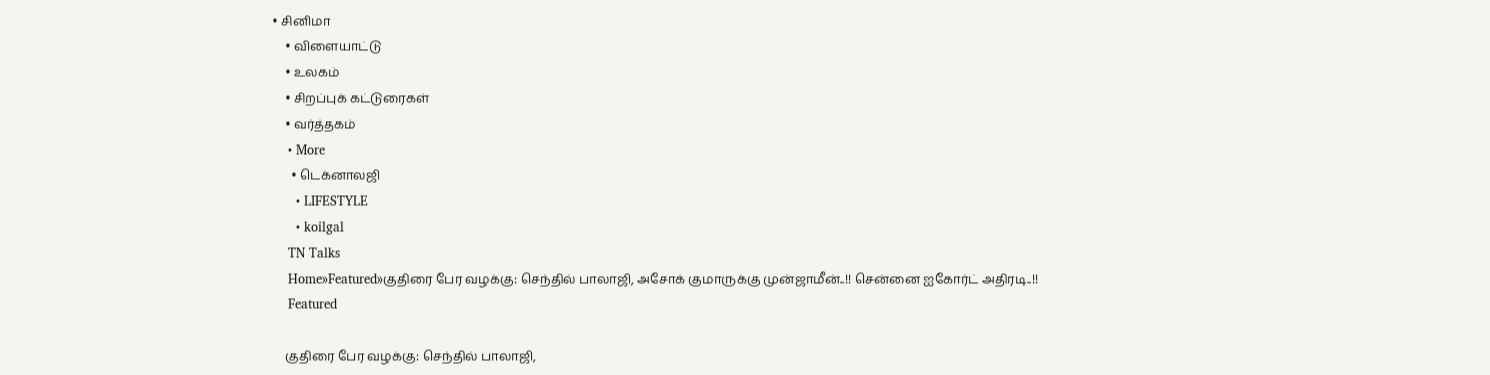• சினிமா
    • விளையாட்டு
    • உலகம்
    • சிறப்புக் கட்டுரைகள்
    • வர்த்தகம்
    • More
      • டெக்னாலஜி
      • LIFESTYLE
      • koilgal
    TN Talks
    Home»Featured»குதிரை பேர வழக்கு: செந்தில் பாலாஜி, அசோக் குமாருக்கு முன்ஜாமீன்..!! சென்னை ஐகோர்ட் அதிரடி..!!
    Featured

    குதிரை பேர வழக்கு: செந்தில் பாலாஜி,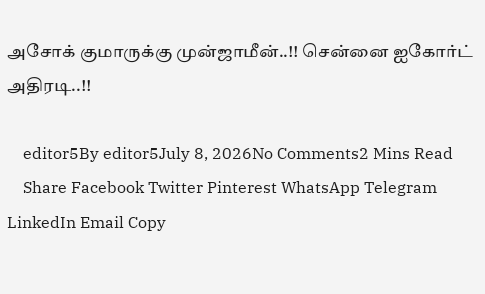அசோக் குமாருக்கு முன்ஜாமீன்..!! சென்னை ஐகோர்ட் அதிரடி..!!

    editor5By editor5July 8, 2026No Comments2 Mins Read
    Share Facebook Twitter Pinterest WhatsApp Telegram LinkedIn Email Copy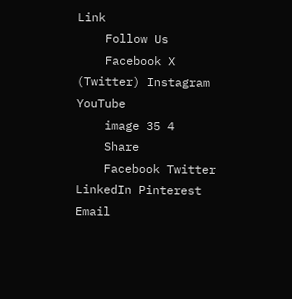Link
    Follow Us
    Facebook X (Twitter) Instagram YouTube
    image 35 4
    Share
    Facebook Twitter LinkedIn Pinterest Email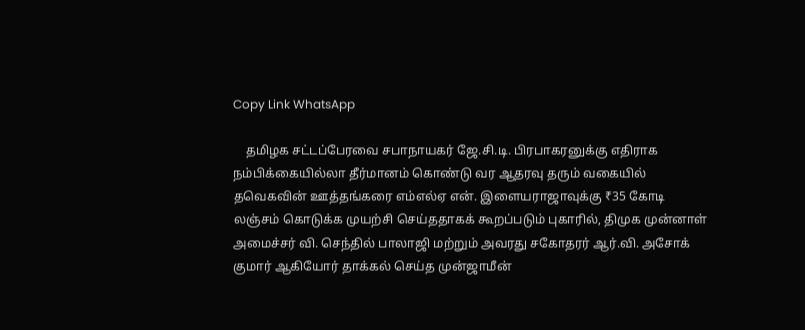Copy Link WhatsApp

    தமிழக சட்டப்பேரவை சபாநாயகர் ஜே.சி.டி. பிரபாகரனுக்கு எதிராக நம்பிக்கையில்லா தீர்மானம் கொண்டு வர ஆதரவு தரும் வகையில் தவெகவின் ஊத்தங்கரை எம்எல்ஏ என். இளையராஜாவுக்கு ₹35 கோடி லஞ்சம் கொடுக்க முயற்சி செய்ததாகக் கூறப்படும் புகாரில், திமுக முன்னாள் அமைச்சர் வி. செந்தில் பாலாஜி மற்றும் அவரது சகோதரர் ஆர்.வி. அசோக் குமார் ஆகியோர் தாக்கல் செய்த முன்ஜாமீன்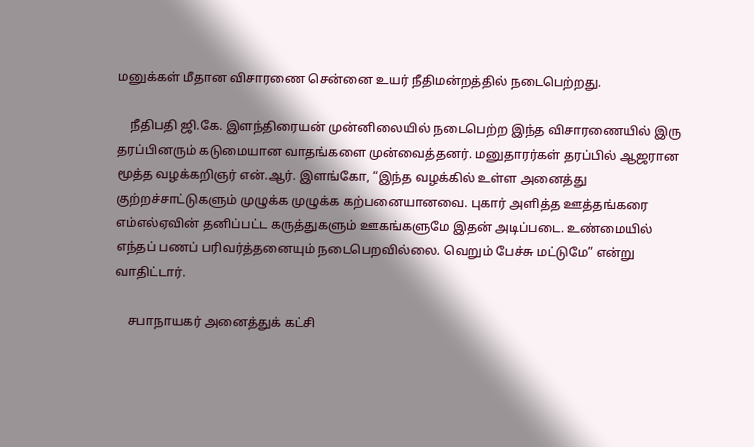மனுக்கள் மீதான விசாரணை சென்னை உயர் நீதிமன்றத்தில் நடைபெற்றது.

    நீதிபதி ஜி.கே. இளந்திரையன் முன்னிலையில் நடைபெற்ற இந்த விசாரணையில் இரு தரப்பினரும் கடுமையான வாதங்களை முன்வைத்தனர். மனுதாரர்கள் தரப்பில் ஆஜரான மூத்த வழக்கறிஞர் என்.ஆர். இளங்கோ, “இந்த வழக்கில் உள்ள அனைத்து குற்றச்சாட்டுகளும் முழுக்க முழுக்க கற்பனையானவை. புகார் அளித்த ஊத்தங்கரை எம்எல்ஏவின் தனிப்பட்ட கருத்துகளும் ஊகங்களுமே இதன் அடிப்படை. உண்மையில் எந்தப் பணப் பரிவர்த்தனையும் நடைபெறவில்லை. வெறும் பேச்சு மட்டுமே” என்று வாதிட்டார்.

    சபாநாயகர் அனைத்துக் கட்சி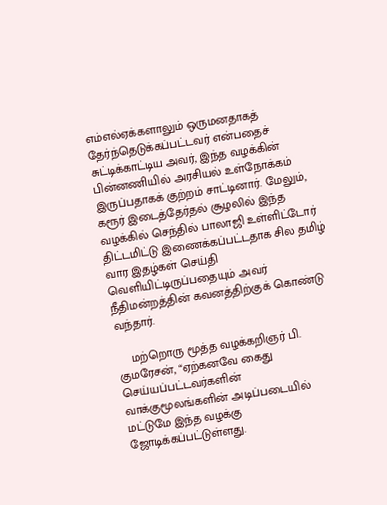எம்எல்ஏக்களாலும் ஒருமனதாகத் தேர்ந்தெடுக்கப்பட்டவர் என்பதைச் சுட்டிக்காட்டிய அவர், இந்த வழக்கின் பின்னணியில் அரசியல் உள்நோக்கம் இருப்பதாகக் குற்றம் சாட்டினார். மேலும், கரூர் இடைத்தேர்தல் சூழலில் இந்த வழக்கில் செந்தில் பாலாஜி உள்ளிட்டோர் திட்டமிட்டு இணைக்கப்பட்டதாக சில தமிழ் வார இதழ்கள் செய்தி வெளியிட்டிருப்பதையும் அவர் நீதிமன்றத்தின் கவனத்திற்குக் கொண்டு வந்தார்.

    மற்றொரு மூத்த வழக்கறிஞர் பி. குமரேசன், “ஏற்கனவே கைது செய்யப்பட்டவர்களின் வாக்குமூலங்களின் அடிப்படையில் மட்டுமே இந்த வழக்கு ஜோடிக்கப்பட்டுள்ளது.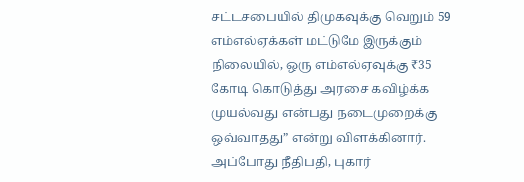சட்டசபையில் திமுகவுக்கு வெறும் 59 எம்எல்ஏக்கள் மட்டுமே இருக்கும் நிலையில், ஒரு எம்எல்ஏவுக்கு ₹35 கோடி கொடுத்து அரசை கவிழ்க்க முயல்வது என்பது நடைமுறைக்கு ஒவ்வாதது” என்று விளக்கினார். அப்போது நீதிபதி, புகார்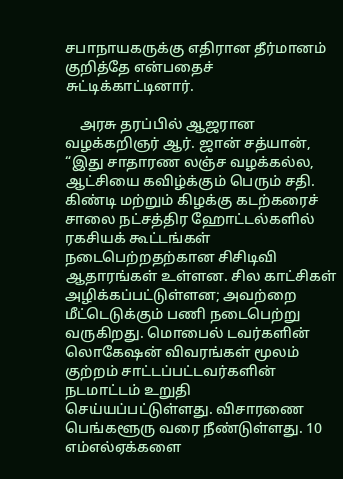சபாநாயகருக்கு எதிரான தீர்மானம் குறித்தே என்பதைச் சுட்டிக்காட்டினார்.

    அரசு தரப்பில் ஆஜரான வழக்கறிஞர் ஆர். ஜான் சத்யான், “இது சாதாரண லஞ்ச வழக்கல்ல, ஆட்சியை கவிழ்க்கும் பெரும் சதி. கிண்டி மற்றும் கிழக்கு கடற்கரைச் சாலை நட்சத்திர ஹோட்டல்களில் ரகசியக் கூட்டங்கள் நடைபெற்றதற்கான சிசிடிவி ஆதாரங்கள் உள்ளன. சில காட்சிகள் அழிக்கப்பட்டுள்ளன; அவற்றை மீட்டெடுக்கும் பணி நடைபெற்று வருகிறது. மொபைல் டவர்களின் லொகேஷன் விவரங்கள் மூலம் குற்றம் சாட்டப்பட்டவர்களின் நடமாட்டம் உறுதி செய்யப்பட்டுள்ளது. விசாரணை பெங்களூரு வரை நீண்டுள்ளது. 10 எம்எல்ஏக்களை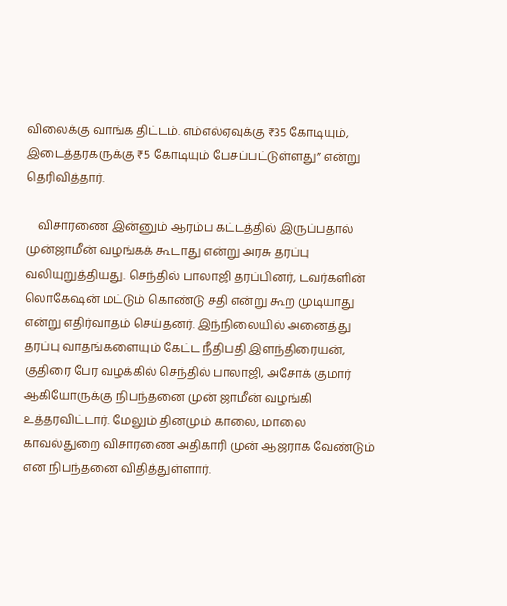விலைக்கு வாங்க திட்டம். எம்எல்ஏவுக்கு ₹35 கோடியும், இடைத்தரகருக்கு ₹5 கோடியும் பேசப்பட்டுள்ளது” என்று தெரிவித்தார்.

    விசாரணை இன்னும் ஆரம்ப கட்டத்தில் இருப்பதால் முன்ஜாமீன் வழங்கக் கூடாது என்று அரசு தரப்பு வலியுறுத்தியது. செந்தில் பாலாஜி தரப்பினர், டவர்களின் லொகேஷன் மட்டும் கொண்டு சதி என்று கூற முடியாது என்று எதிர்வாதம் செய்தனர். இந்நிலையில் அனைத்து தரப்பு வாதங்களையும் கேட்ட நீதிபதி இளந்திரையன், குதிரை பேர வழக்கில் செந்தில் பாலாஜி, அசோக் குமார் ஆகியோருக்கு நிபந்தனை முன் ஜாமீன் வழங்கி உத்தரவிட்டார். மேலும் தினமும் காலை, மாலை காவல்துறை விசாரணை அதிகாரி முன் ஆஜராக வேண்டும் என நிபந்தனை விதித்துள்ளார்.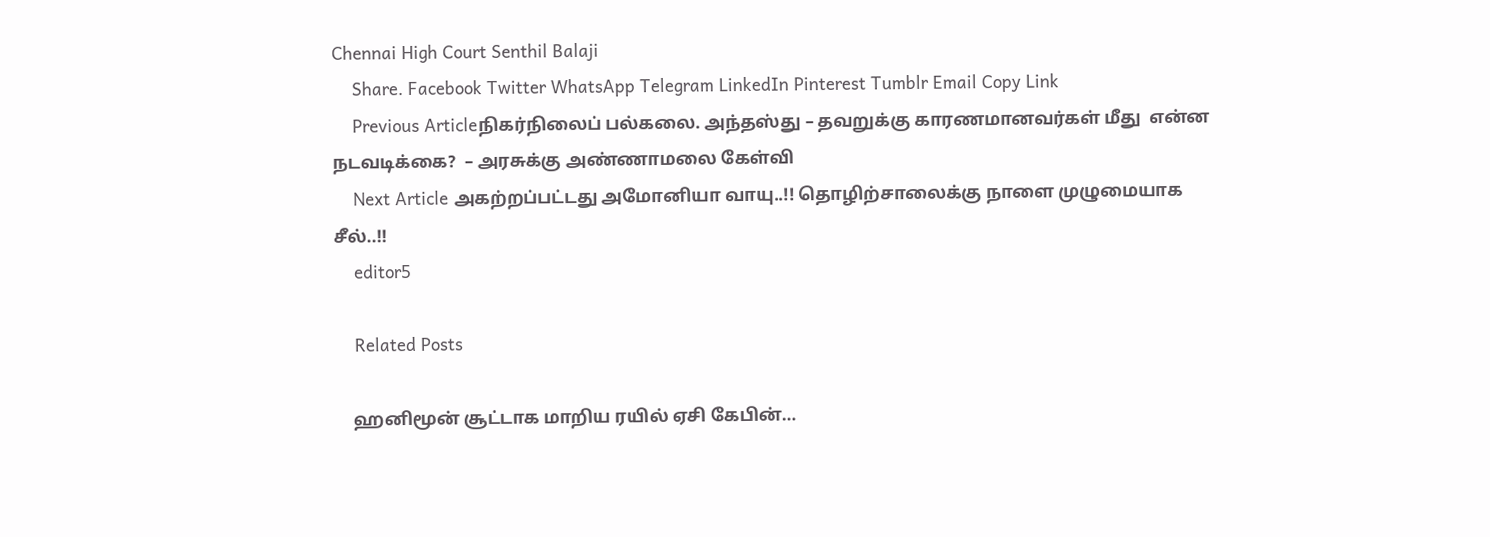Chennai High Court Senthil Balaji
    Share. Facebook Twitter WhatsApp Telegram LinkedIn Pinterest Tumblr Email Copy Link
    Previous Articleநிகர்நிலைப் பல்கலை. அந்தஸ்து – தவறுக்கு காரணமானவர்கள் மீது  என்ன நடவடிக்கை?  – அரசுக்கு அண்ணாமலை கேள்வி
    Next Article அகற்றப்பட்டது அமோனியா வாயு..!! தொழிற்சாலைக்கு நாளை முழுமையாக சீல்..!!
    editor5

    Related Posts

    ஹனிமூன் சூட்டாக மாறிய ரயில் ஏசி கேபின்…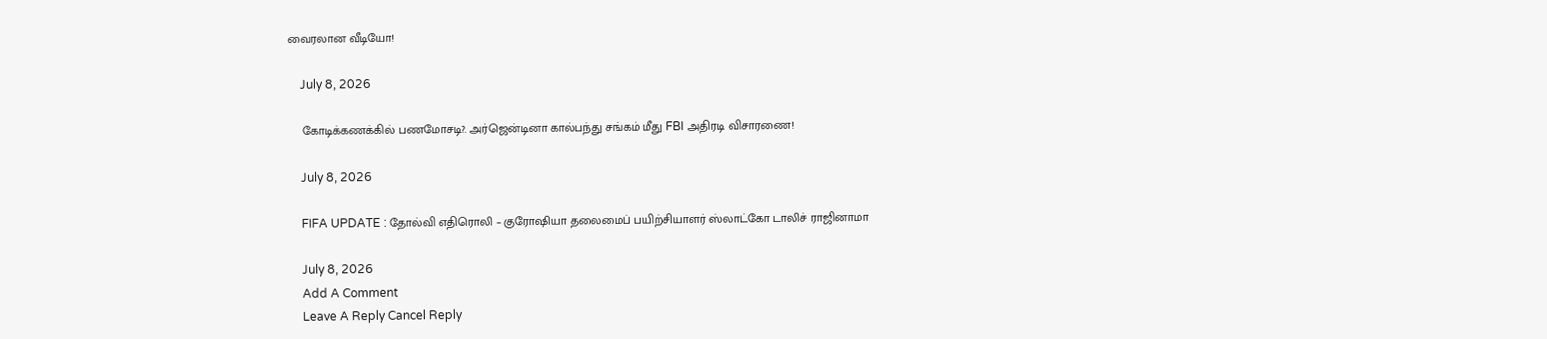வைரலான வீடியோ!

    July 8, 2026

    கோடிக்கணக்கில் பணமோசடி?. அர்ஜென்டினா கால்பந்து சங்கம் மீது FBI அதிரடி விசாரணை!

    July 8, 2026

    FIFA UPDATE : தோல்வி எதிரொலி – குரோஷியா தலைமைப் பயிற்சியாளர் ஸ்லாட்கோ டாலிச் ராஜினாமா

    July 8, 2026
    Add A Comment
    Leave A Reply Cancel Reply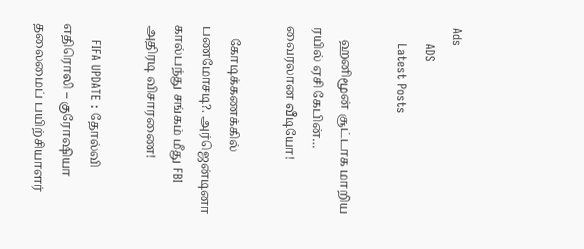Ads
    ADS
    Latest Posts

    ஹனிமூன் சூட்டாக மாறிய ரயில் ஏசி கேபின்… வைரலான வீடியோ!

    கோடிக்கணக்கில் பணமோசடி?. அர்ஜென்டினா கால்பந்து சங்கம் மீது FBI அதிரடி விசாரணை!

    FIFA UPDATE : தோல்வி எதிரொலி – குரோஷியா தலைமைப் பயிற்சியாளர்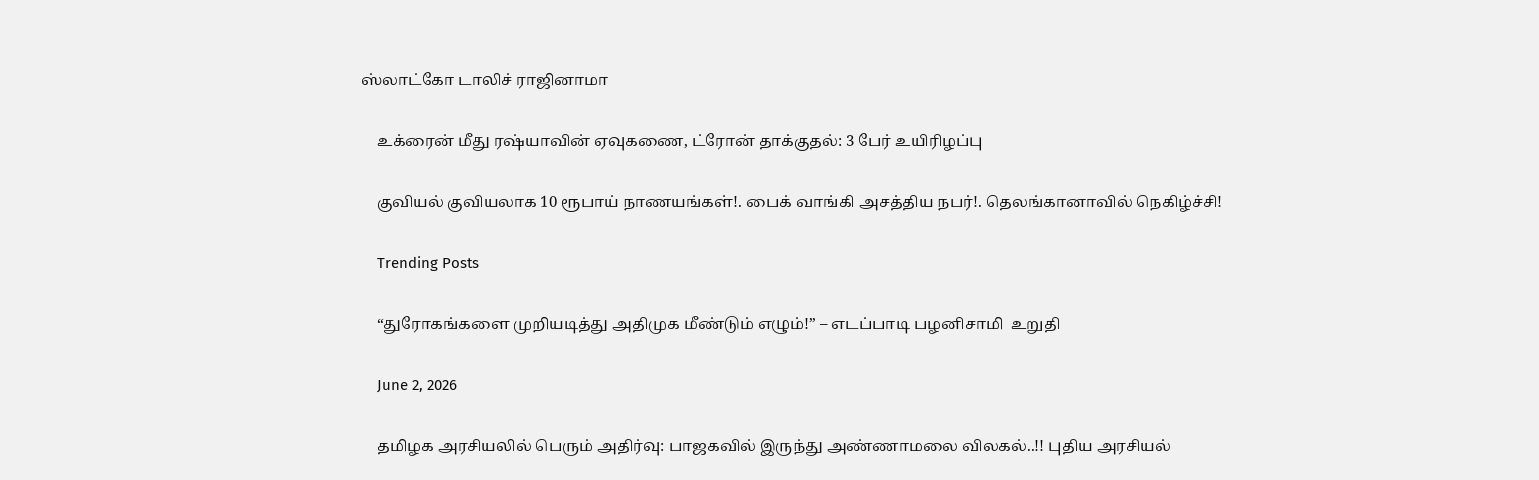ஸ்லாட்கோ டாலிச் ராஜினாமா

    உக்ரைன் மீது ரஷ்யாவின் ஏவுகணை, ட்ரோன் தாக்குதல்: 3 பேர் உயிரிழப்பு

    குவியல் குவியலாக 10 ரூபாய் நாணயங்கள்!. பைக் வாங்கி அசத்திய நபர்!. தெலங்கானாவில் நெகிழ்ச்சி!

    Trending Posts

    “துரோகங்களை முறியடித்து அதிமுக மீண்டும் எழும்!” – எடப்பாடி பழனிசாமி  உறுதி

    June 2, 2026

    தமிழக அரசியலில் பெரும் அதிர்வு: பாஜகவில் இருந்து அண்ணாமலை விலகல்..!! புதிய அரசியல்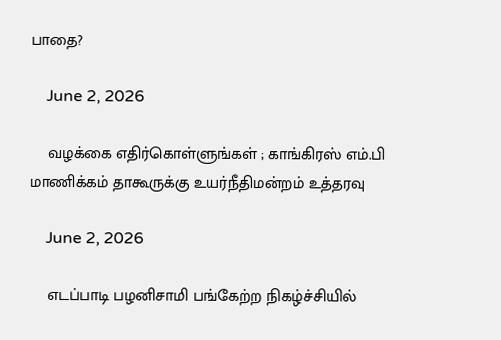பாதை?

    June 2, 2026

    வழக்கை எதிர்கொள்ளுங்கள் ; காங்கிரஸ் எம்.பி மாணிக்கம் தாகூருக்கு உயர்நீதிமன்றம் உத்தரவு

    June 2, 2026

    எடப்பாடி பழனிசாமி பங்கேற்ற நிகழ்ச்சியில்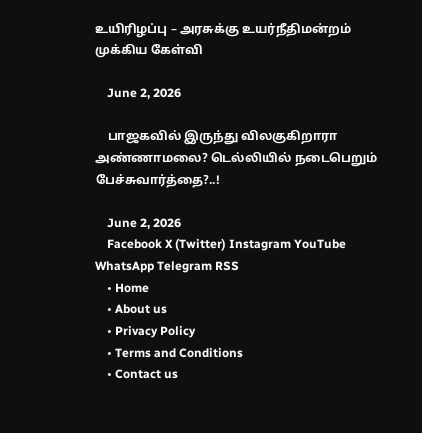உயிரிழப்பு – அரசுக்கு உயர்நீதிமன்றம் முக்கிய கேள்வி

    June 2, 2026

    பாஜகவில் இருந்து விலகுகிறாரா அண்ணாமலை? டெல்லியில் நடைபெறும் பேச்சுவார்த்தை?..!

    June 2, 2026
    Facebook X (Twitter) Instagram YouTube WhatsApp Telegram RSS
    • Home
    • About us
    • Privacy Policy
    • Terms and Conditions
    • Contact us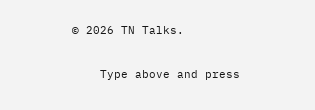© 2026 TN Talks.

    Type above and press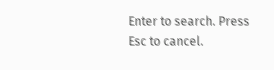Enter to search. Press Esc to cancel.